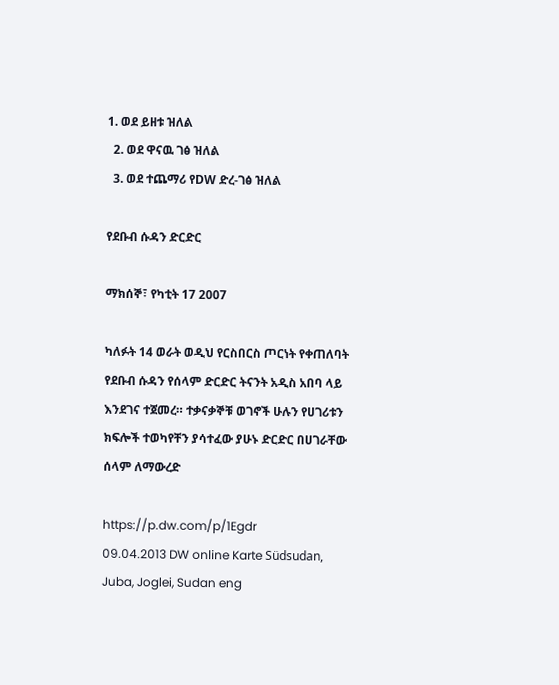1. ወደ ይዘቱ ዝለል
  2. ወደ ዋናዉ ገፅ ዝለል
  3. ወደ ተጨማሪ የDW ድረ-ገፅ ዝለል

የደቡብ ሱዳን ድርድር

ማክሰኞ፣ የካቲት 17 2007

ካለፉት 14 ወራት ወዲህ የርስበርስ ጦርነት የቀጠለባት የደቡብ ሱዳን የሰላም ድርድር ትናንት አዲስ አበባ ላይ እንደገና ተጀመረ። ተቃናቃኞቹ ወገኖች ሁሉን የሀገሪቱን ክፍሎች ተወካየቸን ያሳተፈው ያሁኑ ድርድር በሀገራቸው ሰላም ለማውረድ

https://p.dw.com/p/1Egdr
09.04.2013 DW online Karte Südsudan, Juba, Joglei, Sudan eng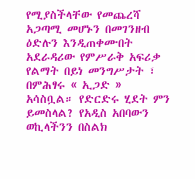የሚያስችላቸው የመጨረሻ አጋጣሚ መሆኑን በመገንዘብ ዕድሉን እንዲጠቀሙበት አደራዳሪው የምሥራቅ አፍሪቃ የልማት በይነ መንግሥታት ፣ በምሕፃሩ « ኢጋድ » አሳስቧል። የድርድሩ ሂደት ምን ይመስላል? የአዲስ አበባውን ወኪላችንን በስልክ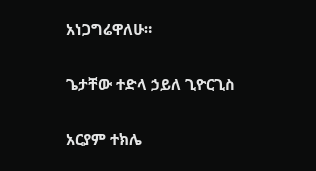አነጋግሬዋለሁ።

ጌታቸው ተድላ ኃይለ ጊዮርጊስ

አርያም ተክሌ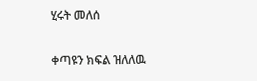ሂሩት መለሰ

ቀጣዩን ክፍል ዝለለዉ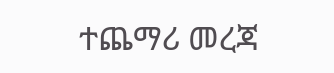ተጨማሪ መረጃ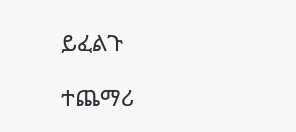ይፈልጉ

ተጨማሪ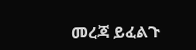መረጃ ይፈልጉ